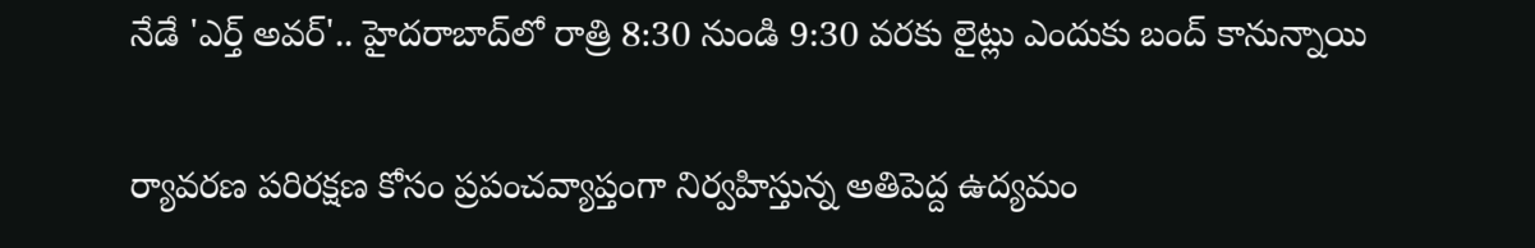నేడే 'ఎర్త్ అవర్'.. హైదరాబాద్‌లో రాత్రి 8:30 నుండి 9:30 వరకు లైట్లు ఎందుకు బంద్‌ కానున్నాయి

ర్యావరణ పరిరక్షణ కోసం ప్రపంచవ్యాప్తంగా నిర్వహిస్తున్న అతిపెద్ద ఉద్యమం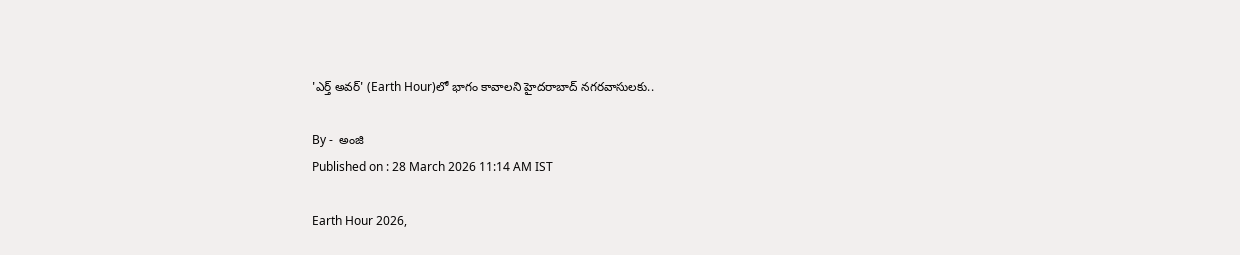'ఎర్త్ అవర్' (Earth Hour)లో భాగం కావాలని హైదరాబాద్ నగరవాసులకు..

By -  అంజి
Published on : 28 March 2026 11:14 AM IST

Earth Hour 2026,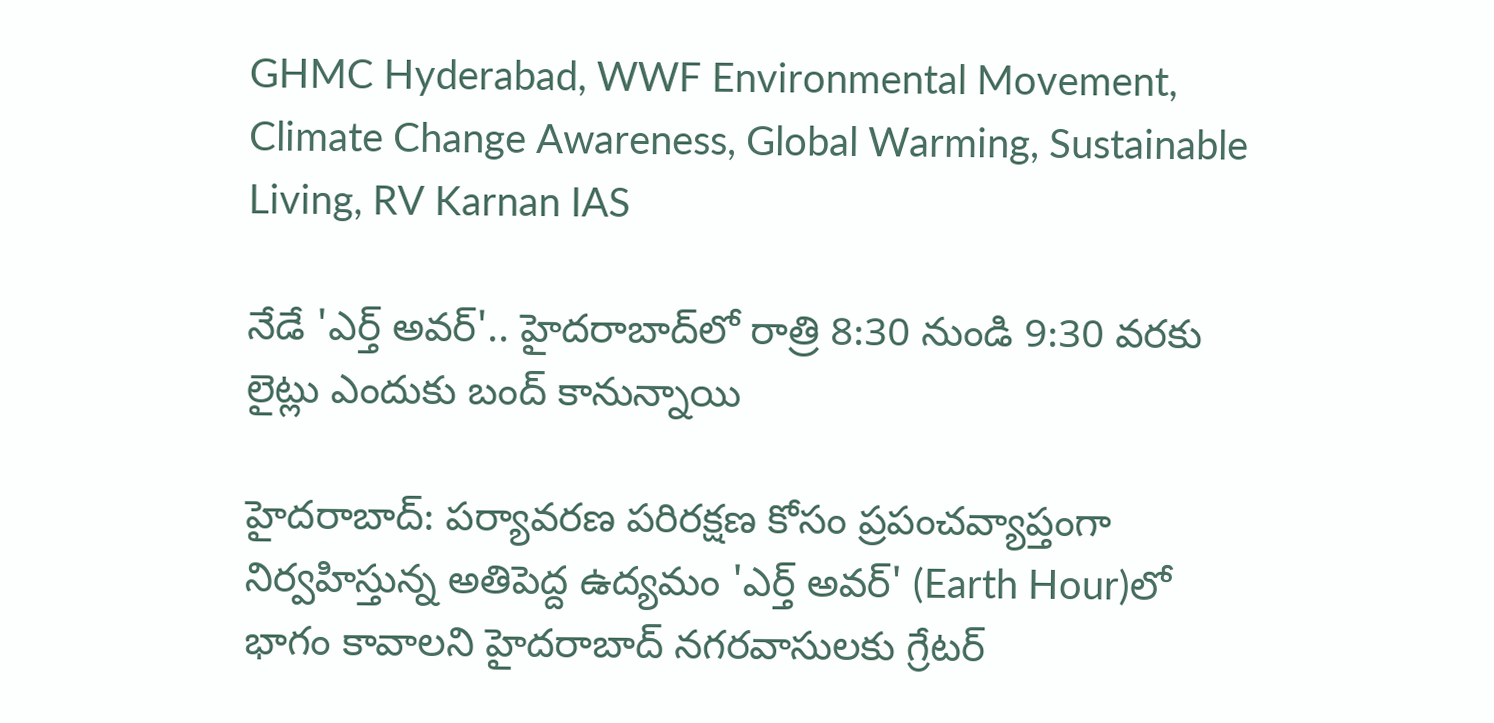GHMC Hyderabad, WWF Environmental Movement, Climate Change Awareness, Global Warming, Sustainable Living, RV Karnan IAS

నేడే 'ఎర్త్ అవర్'.. హైదరాబాద్‌లో రాత్రి 8:30 నుండి 9:30 వరకు లైట్లు ఎందుకు బంద్‌ కానున్నాయి

హైదరాబాద్: పర్యావరణ పరిరక్షణ కోసం ప్రపంచవ్యాప్తంగా నిర్వహిస్తున్న అతిపెద్ద ఉద్యమం 'ఎర్త్ అవర్' (Earth Hour)లో భాగం కావాలని హైదరాబాద్ నగరవాసులకు గ్రేటర్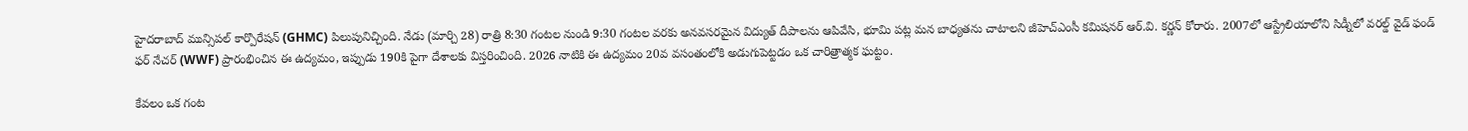హైదరాబాద్ మున్సిపల్ కార్పొరేషన్ (GHMC) పిలుపునిచ్చింది. నేడు (మార్చి 28) రాత్రి 8:30 గంటల నుండి 9:30 గంటల వరకు అనవసరమైన విద్యుత్ దీపాలను ఆపివేసి, భూమి పట్ల మన బాధ్యతను చాటాలని జీహెచ్‌ఎంసీ కమిషనర్ ఆర్.వి. కర్ణన్ కోరారు. 2007లో ఆస్ట్రేలియాలోని సిడ్నీలో వరల్డ్ వైడ్ ఫండ్ ఫర్ నేచర్ (WWF) ప్రారంభించిన ఈ ఉద్యమం, ఇప్పుడు 190కి పైగా దేశాలకు విస్తరించింది. 2026 నాటికి ఈ ఉద్యమం 20వ వసంతంలోకి అడుగుపెట్టడం ఒక చారిత్రాత్మక ఘట్టం.

కేవలం ఒక గంట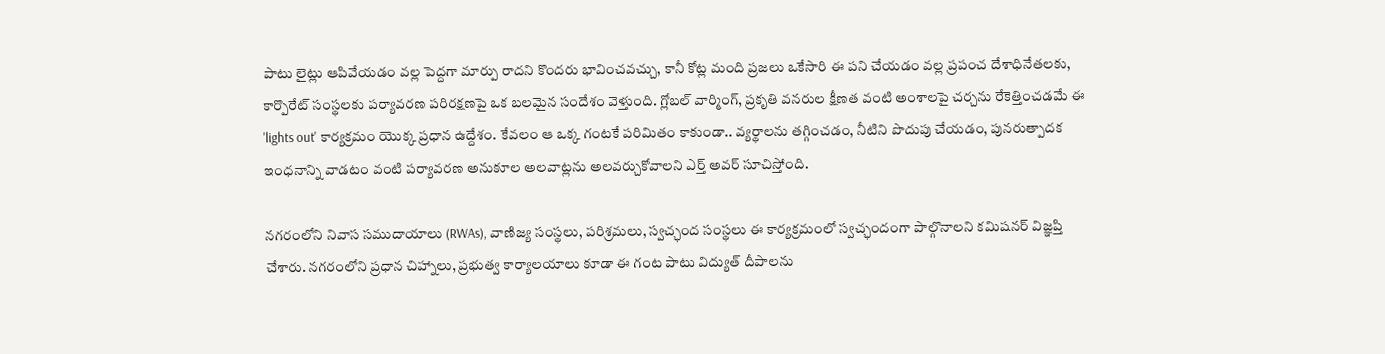పాటు లైట్లు ఆపివేయడం వల్ల పెద్దగా మార్పు రాదని కొందరు భావించవచ్చు, కానీ కోట్ల మంది ప్రజలు ఒకేసారి ఈ పని చేయడం వల్ల ప్రపంచ దేశాధినేతలకు, కార్పొరేట్ సంస్థలకు పర్యావరణ పరిరక్షణపై ఒక బలమైన సందేశం వెళ్తుంది. గ్లోబల్ వార్మింగ్, ప్రకృతి వనరుల క్షీణత వంటి అంశాలపై చర్చను రేకెత్తించడమే ఈ 'lights out' కార్యక్రమం యొక్క ప్రధాన ఉద్దేశం. కేవలం ఆ ఒక్క గంటకే పరిమితం కాకుండా.. వ్యర్థాలను తగ్గించడం, నీటిని పొదుపు చేయడం, పునరుత్పాదక ఇంధనాన్ని వాడటం వంటి పర్యావరణ అనుకూల అలవాట్లను అలవర్చుకోవాలని ఎర్త్ అవర్ సూచిస్తోంది.

నగరంలోని నివాస సముదాయాలు (RWAs), వాణిజ్య సంస్థలు, పరిశ్రమలు, స్వచ్ఛంద సంస్థలు ఈ కార్యక్రమంలో స్వచ్ఛందంగా పాల్గొనాలని కమిషనర్ విజ్ఞప్తి చేశారు. నగరంలోని ప్రధాన చిహ్నాలు, ప్రభుత్వ కార్యాలయాలు కూడా ఈ గంట పాటు విద్యుత్ దీపాలను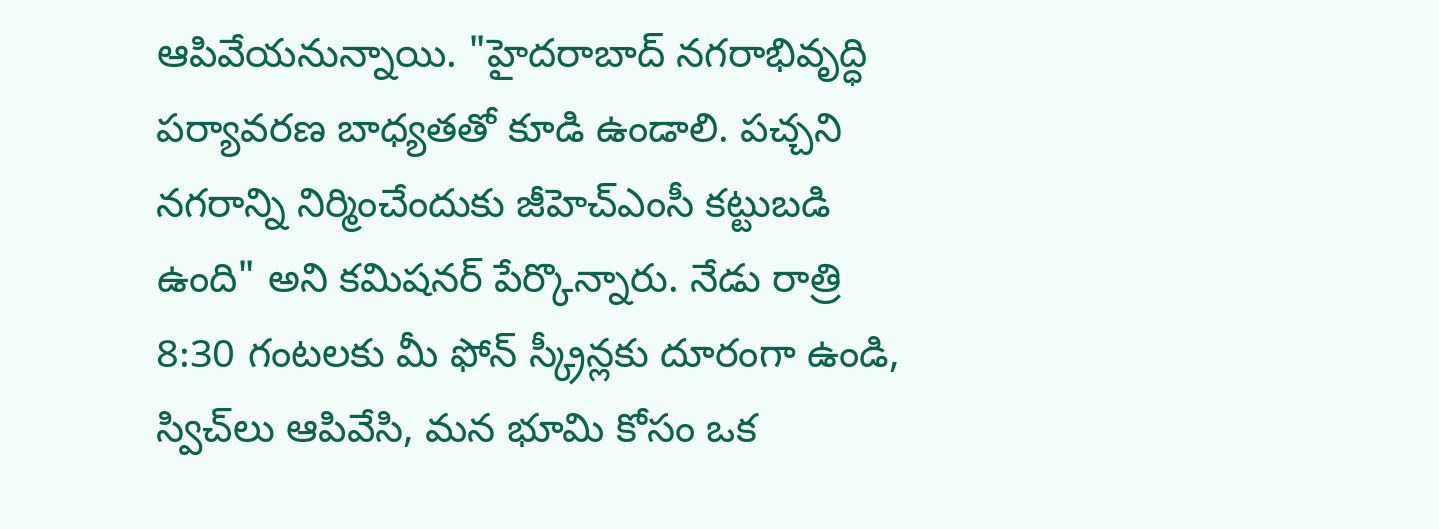ఆపివేయనున్నాయి. "హైదరాబాద్ నగరాభివృద్ధి పర్యావరణ బాధ్యతతో కూడి ఉండాలి. పచ్చని నగరాన్ని నిర్మించేందుకు జీహెచ్‌ఎంసీ కట్టుబడి ఉంది" అని కమిషనర్ పేర్కొన్నారు. నేడు రాత్రి 8:30 గంటలకు మీ ఫోన్ స్క్రీన్లకు దూరంగా ఉండి, స్విచ్‌లు ఆపివేసి, మన భూమి కోసం ఒక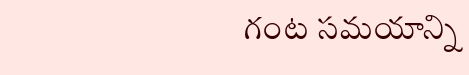గంట సమయాన్ని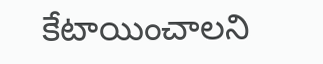కేటాయించాలని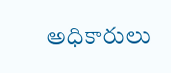అధికారులు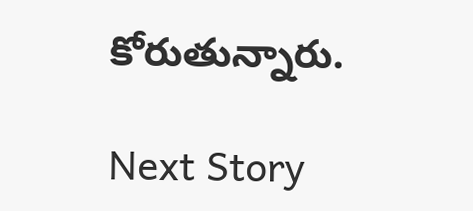కోరుతున్నారు.

Next Story